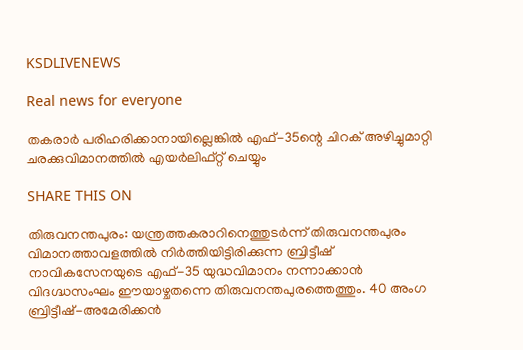KSDLIVENEWS

Real news for everyone

തകരാർ പരിഹരിക്കാനായില്ലെങ്കിൽ എഫ്-35ന്റെ ചിറക് അഴിച്ചുമാറ്റി ചരക്കുവിമാനത്തിൽ എയർലിഫ്റ്റ് ചെയ്യും

SHARE THIS ON

തിരുവനന്തപുരം: യന്ത്രത്തകരാറിനെത്തുടർന്ന് തിരുവനന്തപുരം വിമാനത്താവളത്തിൽ നിർത്തിയിട്ടിരിക്കുന്ന ബ്രിട്ടീഷ് നാവികസേനയുടെ എഫ്-35 യുദ്ധവിമാനം നന്നാക്കാൻ വിദഗ്ദ്ധസംഘം ഈയാഴ്ചതന്നെ തിരുവനന്തപുരത്തെത്തും. 40 അംഗ ബ്രിട്ടീഷ്-അമേരിക്കൻ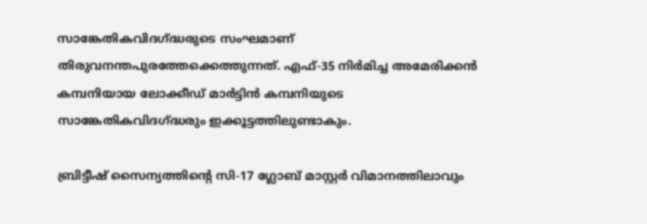സാങ്കേതികവിദഗ്ദ്ധരുടെ സംഘമാണ് തിരുവനന്തപുരത്തേക്കെത്തുന്നത്. എഫ്-35 നിർമിച്ച അമേരിക്കൻ കമ്പനിയായ ലോക്കീഡ് മാർട്ടിൻ കമ്പനിയുടെ സാങ്കേതികവിദഗ്ദ്ധരും ഇക്കൂട്ടത്തിലുണ്ടാകും.

ബ്രിട്ടീഷ് സൈന്യത്തിന്റെ സി-17 ഗ്ലോബ് മാസ്റ്റർ വിമാനത്തിലാവും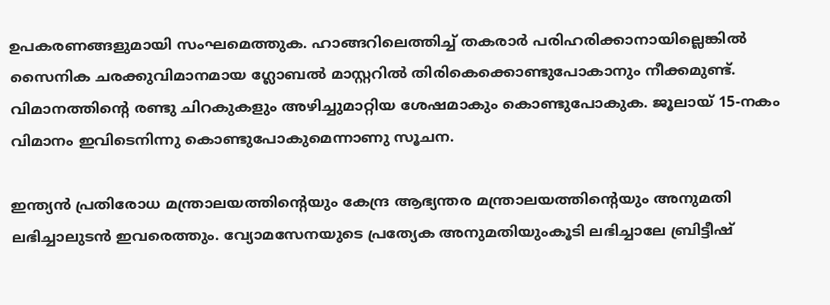ഉപകരണങ്ങളുമായി സംഘമെത്തുക. ഹാങ്ങറിലെത്തിച്ച് തകരാർ പരിഹരിക്കാനായില്ലെങ്കിൽ സൈനിക ചരക്കുവിമാനമായ ഗ്ലോബൽ മാസ്റ്ററിൽ തിരികെക്കൊണ്ടുപോകാനും നീക്കമുണ്ട്. വിമാനത്തിന്റെ രണ്ടു ചിറകുകളും അഴിച്ചുമാറ്റിയ ശേഷമാകും കൊണ്ടുപോകുക. ജൂലായ് 15-നകം വിമാനം ഇവിടെനിന്നു കൊണ്ടുപോകുമെന്നാണു സൂചന.

ഇന്ത്യൻ പ്രതിരോധ മന്ത്രാലയത്തിന്റെയും കേന്ദ്ര ആഭ്യന്തര മന്ത്രാലയത്തിന്റെയും അനുമതി ലഭിച്ചാലുടൻ ഇവരെത്തും. വ്യോമസേനയുടെ പ്രത്യേക അനുമതിയുംകൂടി ലഭിച്ചാലേ ബ്രിട്ടീഷ്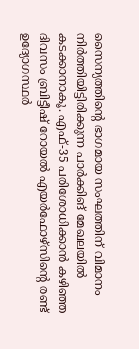സൈന്യത്തിന്റെ ഭാഗമായ സംഘത്തിന് വിമാനം നിർത്തിയിട്ടിരിക്കുന്ന പാർക്കിങ് മേഖലയിൽ കടക്കാനാകൂ. എഫ്-35 പരിശോധിക്കാൻ കഴിഞ്ഞ ദിവസം ബ്രിട്ടീഷ് റോയൽ എയർഫോഴ്‌സിന്റെ രണ്ട് ഉദ്യോഗസ്ഥർ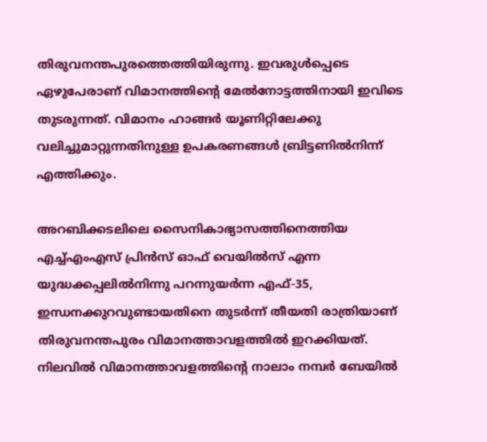തിരുവനന്തപുരത്തെത്തിയിരുന്നു. ഇവരുൾപ്പെടെ ഏഴുപേരാണ് വിമാനത്തിന്റെ മേൽനോട്ടത്തിനായി ഇവിടെ തുടരുന്നത്. വിമാനം ഹാങ്ങർ യൂണിറ്റിലേക്കു വലിച്ചുമാറ്റുന്നതിനുള്ള ഉപകരണങ്ങൾ ബ്രിട്ടണിൽനിന്ന് എത്തിക്കും.

അറബിക്കടലിലെ സൈനികാഭ്യാസത്തിനെത്തിയ എച്ച്എംഎസ് പ്രിൻസ് ഓഫ് വെയിൽസ് എന്ന യുദ്ധക്കപ്പലിൽനിന്നു പറന്നുയർന്ന എഫ്-35, ഇന്ധനക്കുറവുണ്ടായതിനെ തുടർന്ന്‌ തീയതി രാത്രിയാണ് തിരുവനന്തപുരം വിമാനത്താവളത്തിൽ ഇറക്കിയത്. നിലവിൽ വിമാനത്താവളത്തിന്റെ നാലാം നമ്പർ ബേയിൽ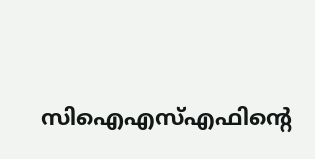സിഐഎസ്എഫിന്റെ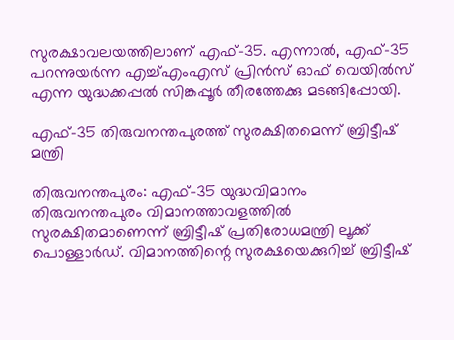സുരക്ഷാവലയത്തിലാണ് എഫ്-35. എന്നാൽ, എഫ്-35 പറന്നുയർന്ന എച്ച്എംഎസ് പ്രിൻസ് ഓഫ് വെയിൽസ് എന്ന യുദ്ധക്കപ്പൽ സിങ്കപ്പൂർ തീരത്തേക്കു മടങ്ങിപ്പോയി.

എഫ്-35 തിരുവനന്തപുരത്ത് സുരക്ഷിതമെന്ന് ബ്രിട്ടീഷ് മന്ത്രി

തിരുവനന്തപുരം: എഫ്-35 യുദ്ധവിമാനം തിരുവനന്തപുരം വിമാനത്താവളത്തിൽ സുരക്ഷിതമാണെന്ന് ബ്രിട്ടീഷ് പ്രതിരോധമന്ത്രി ലൂക്ക് പൊള്ളാർഡ്. വിമാനത്തിന്റെ സുരക്ഷയെക്കുറിച്ച് ബ്രിട്ടീഷ്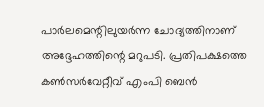പാർലമെന്റിലുയർന്ന ചോദ്യത്തിനാണ് അദ്ദേഹത്തിന്റെ മറുപടി. പ്രതിപക്ഷത്തെ കൺസർവേറ്റീവ് എംപി ബെൻ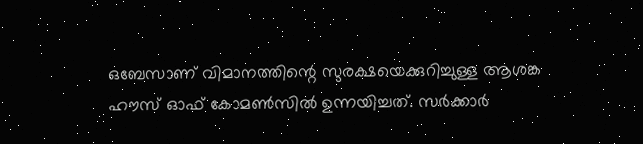ഒബേസാണ് വിമാനത്തിന്റെ സുരക്ഷയെക്കുറിച്ചുള്ള ആശങ്ക ഹൗസ് ഓഫ് കോമൺസിൽ ഉന്നയിച്ചത്. സർക്കാർ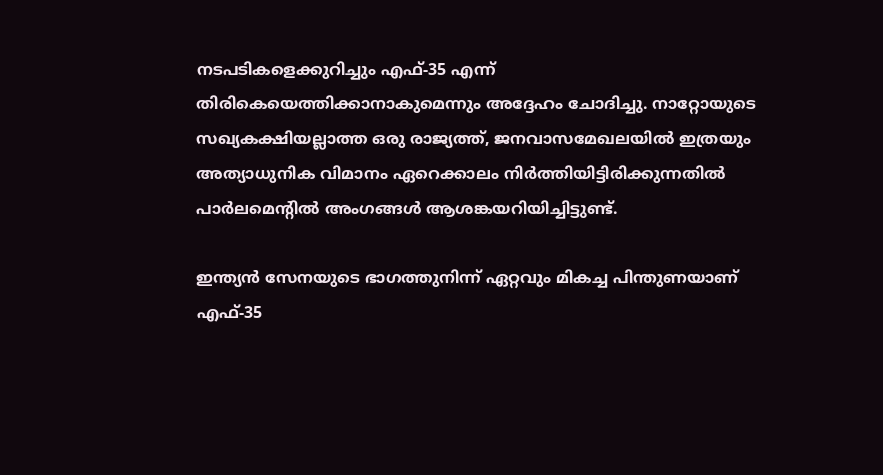നടപടികളെക്കുറിച്ചും എഫ്-35 എന്ന് തിരികെയെത്തിക്കാനാകുമെന്നും അദ്ദേഹം ചോദിച്ചു. നാറ്റോയുടെ സഖ്യകക്ഷിയല്ലാത്ത ഒരു രാജ്യത്ത്, ജനവാസമേഖലയിൽ ഇത്രയും അത്യാധുനിക വിമാനം ഏറെക്കാലം നിർത്തിയിട്ടിരിക്കുന്നതിൽ പാർലമെന്റിൽ അംഗങ്ങൾ ആശങ്കയറിയിച്ചിട്ടുണ്ട്.

ഇന്ത്യൻ സേനയുടെ ഭാഗത്തുനിന്ന് ഏറ്റവും മികച്ച പിന്തുണയാണ് എഫ്-35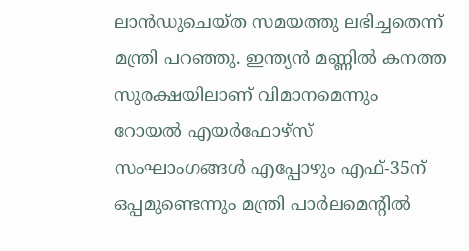ലാൻഡുചെയ്ത സമയത്തു ലഭിച്ചതെന്ന് മന്ത്രി പറഞ്ഞു. ഇന്ത്യൻ മണ്ണിൽ കനത്ത സുരക്ഷയിലാണ് വിമാനമെന്നും റോയൽ എയർഫോഴ്‌സ് സംഘാംഗങ്ങൾ എപ്പോഴും എഫ്-35ന് ഒപ്പമുണ്ടെന്നും മന്ത്രി പാർലമെന്റിൽ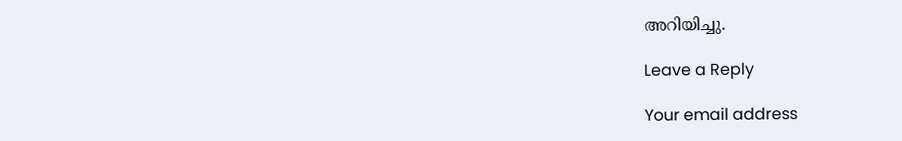അറിയിച്ചു.

Leave a Reply

Your email address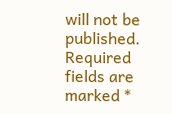will not be published. Required fields are marked *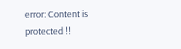error: Content is protected !!